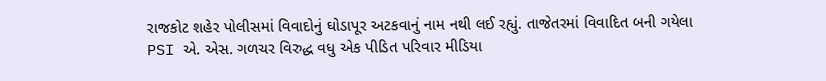રાજકોટ શહેર પોલીસમાં વિવાદોનું ઘોડાપૂર અટકવાનું નામ નથી લઈ રહ્યું. તાજેતરમાં વિવાદિત બની ગયેલા PSI એ. એસ. ગળચર વિરુદ્ધ વધુ એક પીડિત પરિવાર મીડિયા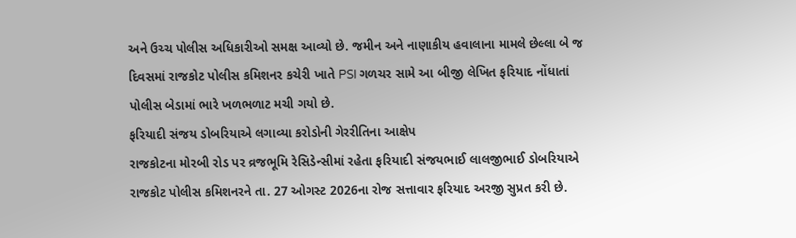અને ઉચ્ચ પોલીસ અધિકારીઓ સમક્ષ આવ્યો છે. જમીન અને નાણાકીય હવાલાના મામલે છેલ્લા બે જ દિવસમાં રાજકોટ પોલીસ કમિશનર કચેરી ખાતે PSI ગળચર સામે આ બીજી લેખિત ફરિયાદ નોંધાતાં પોલીસ બેડામાં ભારે ખળભળાટ મચી ગયો છે.
ફરિયાદી સંજય ડોબરિયાએ લગાવ્યા કરોડોની ગેરરીતિના આક્ષેપ
રાજકોટના મોરબી રોડ પર વ્રજભૂમિ રેસિડેન્સીમાં રહેતા ફરિયાદી સંજયભાઈ લાલજીભાઈ ડોબરિયાએ રાજકોટ પોલીસ કમિશનરને તા. 27 ઓગસ્ટ 2026ના રોજ સત્તાવાર ફરિયાદ અરજી સુપ્રત કરી છે.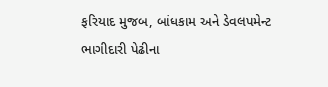ફરિયાદ મુજબ, બાંધકામ અને ડેવલપમેન્ટ ભાગીદારી પેઢીના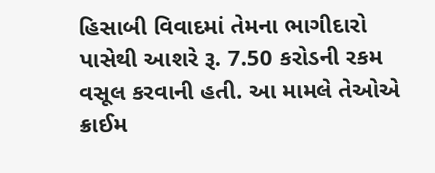હિસાબી વિવાદમાં તેમના ભાગીદારો પાસેથી આશરે રૂ. 7.50 કરોડની રકમ વસૂલ કરવાની હતી. આ મામલે તેઓએ ક્રાઈમ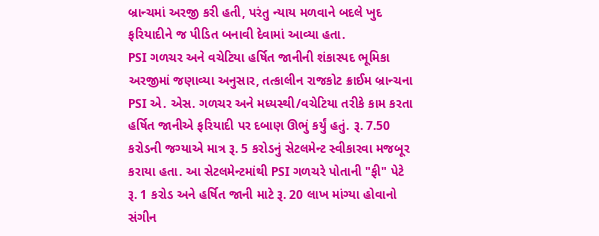બ્રાન્ચમાં અરજી કરી હતી, પરંતુ ન્યાય મળવાને બદલે ખુદ ફરિયાદીને જ પીડિત બનાવી દેવામાં આવ્યા હતા.
PSI ગળચર અને વચેટિયા હર્ષિત જાનીની શંકાસ્પદ ભૂમિકા
અરજીમાં જણાવ્યા અનુસાર, તત્કાલીન રાજકોટ ક્રાઈમ બ્રાન્ચના PSI એ. એસ. ગળચર અને મધ્યસ્થી/વચેટિયા તરીકે કામ કરતા હર્ષિત જાનીએ ફરિયાદી પર દબાણ ઊભું કર્યું હતું. રૂ. 7.50 કરોડની જગ્યાએ માત્ર રૂ. 5 કરોડનું સેટલમેન્ટ સ્વીકારવા મજબૂર કરાયા હતા. આ સેટલમેન્ટમાંથી PSI ગળચરે પોતાની "ફી" પેટે રૂ. 1 કરોડ અને હર્ષિત જાની માટે રૂ. 20 લાખ માંગ્યા હોવાનો સંગીન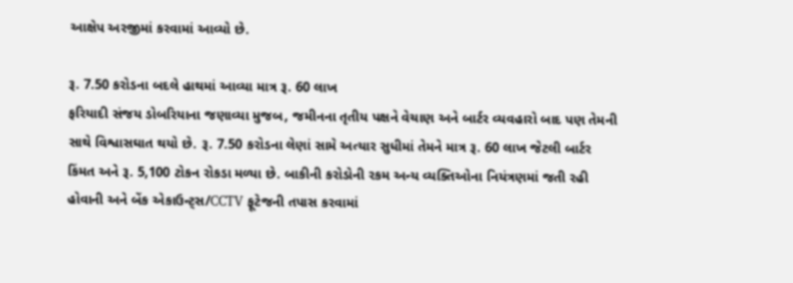આક્ષેપ અરજીમાં કરવામાં આવ્યો છે.

રૂ. 7.50 કરોડના બદલે હાથમાં આવ્યા માત્ર રૂ. 60 લાખ
ફરિયાદી સંજય ડોબરિયાના જણાવ્યા મુજબ, જમીનના તૃતીય પક્ષને વેચાણ અને બાર્ટર વ્યવહારો બાદ પણ તેમની સાથે વિશ્વાસઘાત થયો છે. રૂ. 7.50 કરોડના લેણાં સામે અત્યાર સુધીમાં તેમને માત્ર રૂ. 60 લાખ જેટલી બાર્ટર કિંમત અને રૂ. 5,100 ટોકન રોકડા મળ્યા છે. બાકીની કરોડોની રકમ અન્ય વ્યક્તિઓના નિયંત્રણમાં જતી રહી હોવાની અને બેંક એકાઉન્ટ્સ/CCTV ફૂટેજની તપાસ કરવામાં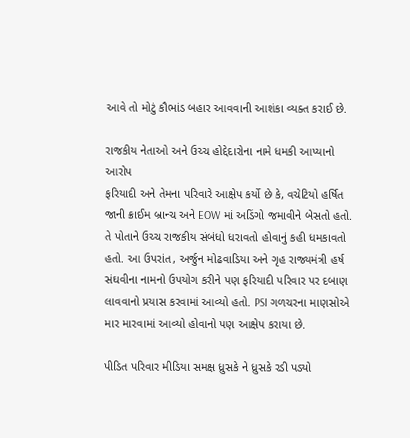આવે તો મોટું કૌભાંડ બહાર આવવાની આશંકા વ્યક્ત કરાઈ છે.

રાજકીય નેતાઓ અને ઉચ્ચ હોદ્દેદારોના નામે ધમકી આપ્યાનો આરોપ
ફરિયાદી અને તેમના પરિવારે આક્ષેપ કર્યો છે કે, વચેટિયો હર્ષિત જાની ક્રાઈમ બ્રાન્ચ અને EOW માં અડિંગો જમાવીને બેસતો હતો. તે પોતાને ઉચ્ચ રાજકીય સંબંધો ધરાવતો હોવાનું કહી ધમકાવતો હતો. આ ઉપરાંત, અર્જુન મોઢવાડિયા અને ગૃહ રાજ્યમંત્રી હર્ષ સંઘવીના નામનો ઉપયોગ કરીને પણ ફરિયાદી પરિવાર પર દબાણ લાવવાનો પ્રયાસ કરવામાં આવ્યો હતો. PSI ગળચરના માણસોએ માર મારવામાં આવ્યો હોવાનો પણ આક્ષેપ કરાયા છે.

પીડિત પરિવાર મીડિયા સમક્ષ ધ્રુસકે ને ધ્રુસકે રડી પડ્યો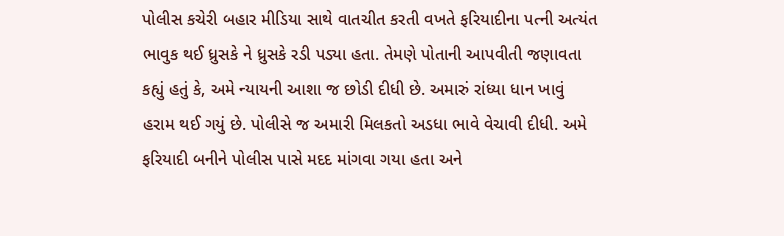પોલીસ કચેરી બહાર મીડિયા સાથે વાતચીત કરતી વખતે ફરિયાદીના પત્ની અત્યંત ભાવુક થઈ ધ્રુસકે ને ધ્રુસકે રડી પડ્યા હતા. તેમણે પોતાની આપવીતી જણાવતા કહ્યું હતું કે, અમે ન્યાયની આશા જ છોડી દીધી છે. અમારું રાંધ્યા ધાન ખાવું હરામ થઈ ગયું છે. પોલીસે જ અમારી મિલકતો અડધા ભાવે વેચાવી દીધી. અમે ફરિયાદી બનીને પોલીસ પાસે મદદ માંગવા ગયા હતા અને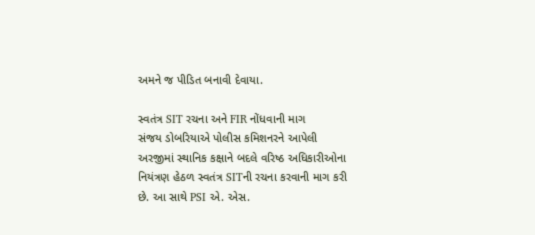અમને જ પીડિત બનાવી દેવાયા.

સ્વતંત્ર SIT રચના અને FIR નોંધવાની માગ
સંજય ડોબરિયાએ પોલીસ કમિશનરને આપેલી અરજીમાં સ્થાનિક કક્ષાને બદલે વરિષ્ઠ અધિકારીઓના નિયંત્રણ હેઠળ સ્વતંત્ર SITની રચના કરવાની માગ કરી છે. આ સાથે PSI એ. એસ.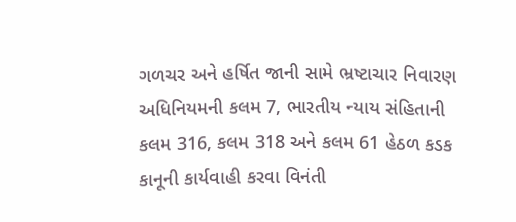ગળચર અને હર્ષિત જાની સામે ભ્રષ્ટાચાર નિવારણ અધિનિયમની કલમ 7, ભારતીય ન્યાય સંહિતાની કલમ 316, કલમ 318 અને કલમ 61 હેઠળ કડક કાનૂની કાર્યવાહી કરવા વિનંતી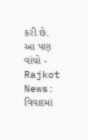કરી છે.
આ પણ વાંચો - Rajkot News: વિવાદમાં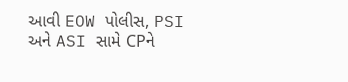આવી EOW પોલીસ, PSI અને ASI સામે CPને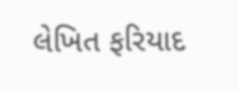લેખિત ફરિયાદ